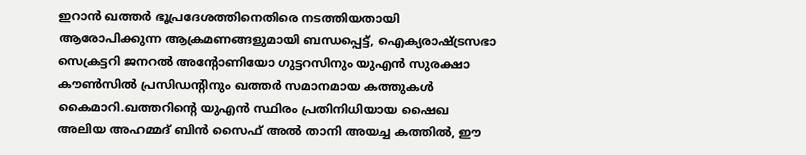ഇറാൻ ഖത്തർ ഭൂപ്രദേശത്തിനെതിരെ നടത്തിയതായി ആരോപിക്കുന്ന ആക്രമണങ്ങളുമായി ബന്ധപ്പെട്ട്, ഐക്യരാഷ്ട്രസഭാ സെക്രട്ടറി ജനറൽ അന്റോണിയോ ഗുട്ടറസിനും യുഎൻ സുരക്ഷാ കൗൺസിൽ പ്രസിഡന്റിനും ഖത്തർ സമാനമായ കത്തുകൾ കൈമാറി.ഖത്തറിന്റെ യുഎൻ സ്ഥിരം പ്രതിനിധിയായ ഷൈഖ അലിയ അഹമ്മദ് ബിൻ സൈഫ് അൽ താനി അയച്ച കത്തിൽ, ഈ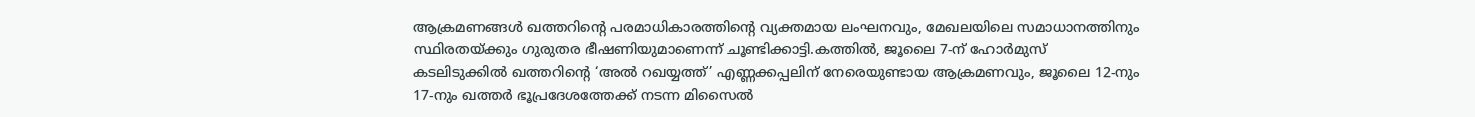ആക്രമണങ്ങൾ ഖത്തറിന്റെ പരമാധികാരത്തിന്റെ വ്യക്തമായ ലംഘനവും, മേഖലയിലെ സമാധാനത്തിനും സ്ഥിരതയ്ക്കും ഗുരുതര ഭീഷണിയുമാണെന്ന് ചൂണ്ടിക്കാട്ടി.കത്തിൽ, ജൂലൈ 7-ന് ഹോർമുസ് കടലിടുക്കിൽ ഖത്തറിന്റെ ‘അൽ റഖയ്യത്ത്’ എണ്ണക്കപ്പലിന് നേരെയുണ്ടായ ആക്രമണവും, ജൂലൈ 12-നും 17-നും ഖത്തർ ഭൂപ്രദേശത്തേക്ക് നടന്ന മിസൈൽ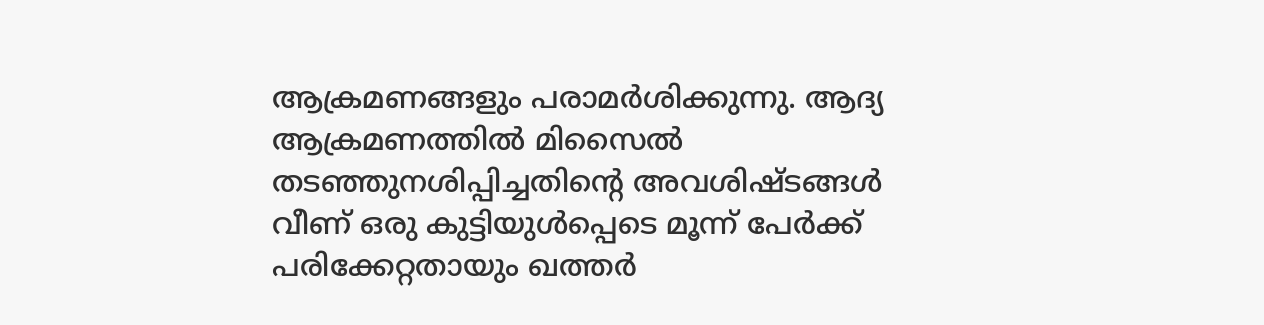ആക്രമണങ്ങളും പരാമർശിക്കുന്നു. ആദ്യ ആക്രമണത്തിൽ മിസൈൽ തടഞ്ഞുനശിപ്പിച്ചതിന്റെ അവശിഷ്ടങ്ങൾ വീണ് ഒരു കുട്ടിയുൾപ്പെടെ മൂന്ന് പേർക്ക് പരിക്കേറ്റതായും ഖത്തർ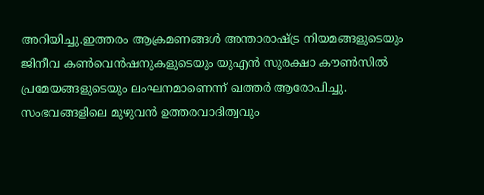അറിയിച്ചു.ഇത്തരം ആക്രമണങ്ങൾ അന്താരാഷ്ട്ര നിയമങ്ങളുടെയും ജിനീവ കൺവെൻഷനുകളുടെയും യുഎൻ സുരക്ഷാ കൗൺസിൽ പ്രമേയങ്ങളുടെയും ലംഘനമാണെന്ന് ഖത്തർ ആരോപിച്ചു. സംഭവങ്ങളിലെ മുഴുവൻ ഉത്തരവാദിത്വവും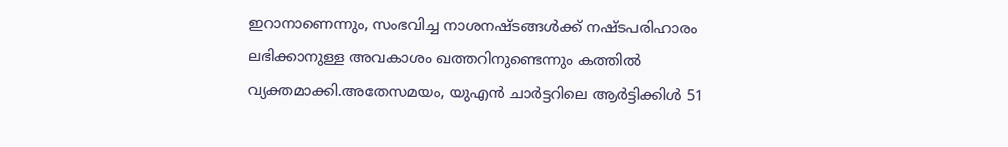ഇറാനാണെന്നും, സംഭവിച്ച നാശനഷ്ടങ്ങൾക്ക് നഷ്ടപരിഹാരം ലഭിക്കാനുള്ള അവകാശം ഖത്തറിനുണ്ടെന്നും കത്തിൽ വ്യക്തമാക്കി.അതേസമയം, യുഎൻ ചാർട്ടറിലെ ആർട്ടിക്കിൾ 51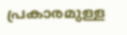പ്രകാരമുള്ള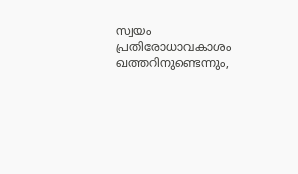സ്വയം പ്രതിരോധാവകാശം ഖത്തറിനുണ്ടെന്നും,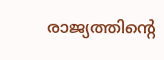രാജ്യത്തിന്റെ